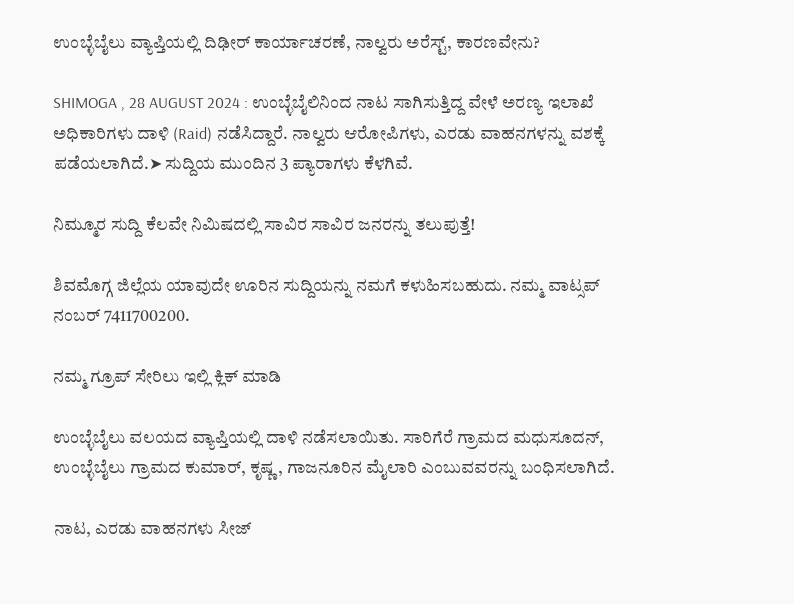ಉಂಬ್ಳೆಬೈಲು ವ್ಯಾಪ್ತಿಯಲ್ಲಿ ದಿಢೀರ್‌ ಕಾರ್ಯಾಚರಣೆ, ನಾಲ್ವರು ಅರೆಸ್ಟ್‌, ಕಾರಣವೇನು?

SHIMOGA , 28 AUGUST 2024 : ಉಂಬ್ಳೆಬೈಲಿನಿಂದ ನಾಟ ಸಾಗಿಸುತ್ತಿದ್ದ ವೇಳೆ ಅರಣ್ಯ ಇಲಾಖೆ ಅಧಿಕಾರಿಗಳು ದಾಳಿ (Raid) ನಡೆಸಿದ್ದಾರೆ. ನಾಲ್ವರು ಆರೋಪಿಗಳು, ಎರಡು ವಾಹನಗಳನ್ನು ವಶಕ್ಕೆ ಪಡೆಯಲಾಗಿದೆ.➤ ಸುದ್ದಿಯ ಮುಂದಿನ 3 ಪ್ಯಾರಾಗಳು ಕೆಳಗಿವೆ.

ನಿಮ್ಮೂರ ಸುದ್ದಿ ಕೆಲವೇ ನಿಮಿಷದಲ್ಲಿ ಸಾವಿರ ಸಾವಿರ ಜನರನ್ನು ತಲುಪುತ್ತೆ!

ಶಿವಮೊಗ್ಗ ಜಿಲ್ಲೆಯ ಯಾವುದೇ ಊರಿನ ಸುದ್ದಿಯನ್ನು ನಮಗೆ ಕಳುಹಿಸಬಹುದು. ನಮ್ಮ ವಾಟ್ಸಪ್‌ ನಂಬರ್ 7411700200.

ನಮ್ಮ ಗ್ರೂಪ್‌ ಸೇರಿಲು ಇಲ್ಲಿ ಕ್ಲಿಕ್‌ ಮಾಡಿ

ಉಂಬ್ಳೆಬೈಲು ವಲಯದ ವ್ಯಾಪ್ತಿಯಲ್ಲಿ ದಾಳಿ ನಡೆಸಲಾಯಿತು. ಸಾರಿಗೆರೆ ಗ್ರಾಮದ ಮಧುಸೂದನ್‌, ಉಂಬ್ಳೆಬೈಲು ಗ್ರಾಮದ ಕುಮಾರ್‌, ಕೃಷ್ಣ, ಗಾಜನೂರಿನ ಮೈಲಾರಿ ಎಂಬುವವರನ್ನು ಬಂಧಿಸಲಾಗಿದೆ.

ನಾಟ, ಎರಡು ವಾಹನಗಳು ಸೀಜ್‌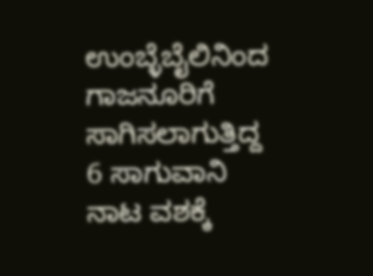ಉಂಬ್ಳೆಬೈಲಿನಿಂದ ಗಾಜನೂರಿಗೆ ಸಾಗಿಸಲಾಗುತ್ತಿದ್ದ 6 ಸಾಗುವಾನಿ ನಾಟ ವಶಕ್ಕೆ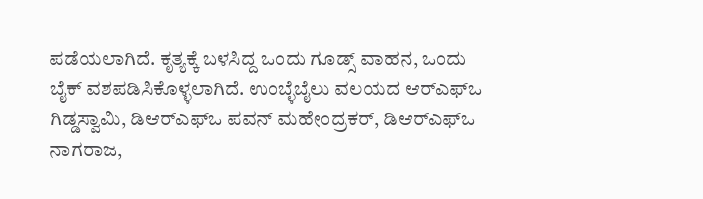ಪಡೆಯಲಾಗಿದೆ. ಕೃತ್ಯಕ್ಕೆ ಬಳಸಿದ್ದ ಒಂದು ಗೂಡ್ಸ್‌ ವಾಹನ, ಒಂದು ಬೈಕ್‌ ವಶಪಡಿಸಿಕೊಳ್ಳಲಾಗಿದೆ. ಉಂಬ್ಳೆಬೈಲು ವಲಯದ ಆರ್‌ಎಫ್‌ಒ ಗಿಡ್ಡಸ್ವಾಮಿ, ಡಿಆರ್‌ಎಫ್‌ಒ ಪವನ್‌ ಮಹೇಂದ್ರಕರ್‌, ಡಿಆರ್‌ಎಫ್‌ಒ ನಾಗರಾಜ,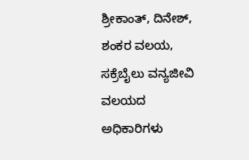ಶ್ರೀಕಾಂತ್‌, ದಿನೇಶ್‌, ಶಂಕರ ವಲಯ, ಸಕ್ರೆಬೈಲು ವನ್ಯಜೀವಿ ವಲಯದ ಅಧಿಕಾರಿಗಳು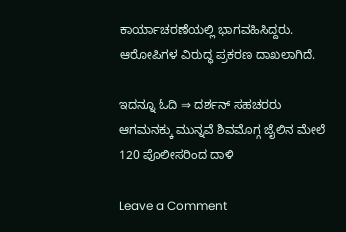ಕಾರ್ಯಾಚರಣೆಯಲ್ಲಿ ಭಾಗವಹಿಸಿದ್ದರು. ಆರೋಪಿಗಳ ವಿರುದ್ಧ ಪ್ರಕರಣ ದಾಖಲಾಗಿದೆ.

ಇದನ್ನೂ ಓದಿ ⇒ ದರ್ಶನ್‌ ಸಹಚರರು ಆಗಮನಕ್ಕು ಮುನ್ನವೆ ಶಿವಮೊಗ್ಗ ಜೈಲಿನ ಮೇಲೆ 120 ಪೊಲೀಸರಿಂದ ದಾಳಿ

Leave a Comment